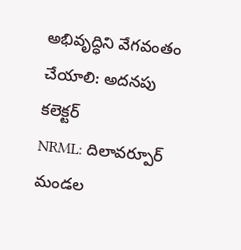అభివృద్ధిని వేగవంతం చేయాలి: అదనపు కలెక్టర్
NRML: దిలావర్పూర్ మండల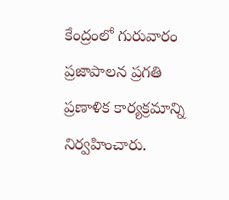కేంద్రంలో గురువారం ప్రజాపాలన ప్రగతి ప్రణాళిక కార్యక్రమాన్ని నిర్వహించారు.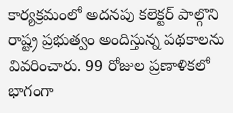కార్యక్రమంలో అదనపు కలెక్టర్ పాల్గొని రాష్ట్ర ప్రభుత్వం అందిస్తున్న పథకాలను వివరించారు. 99 రోజుల ప్రణాళికలో భాగంగా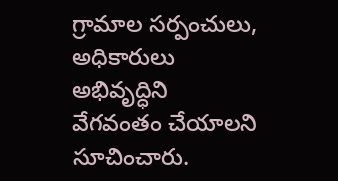గ్రామాల సర్పంచులు, అధికారులు అభివృద్ధిని వేగవంతం చేయాలని సూచించారు.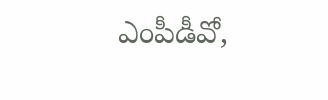ఎంపీడీవో,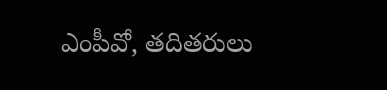ఎంపీవో, తదితరులు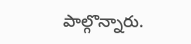పాల్గొన్నారు.